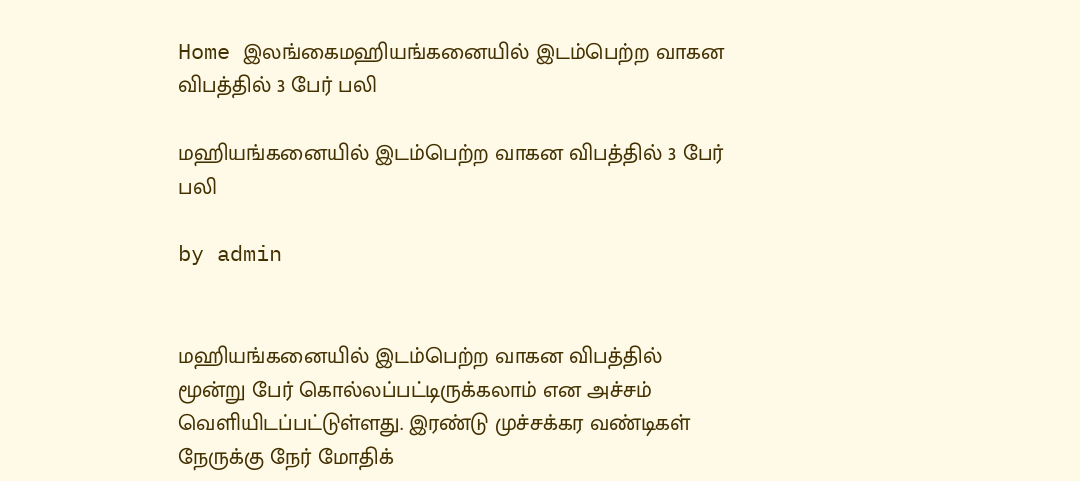Home இலங்கைமஹியங்கனையில் இடம்பெற்ற வாகன விபத்தில் 3 பேர் பலி

மஹியங்கனையில் இடம்பெற்ற வாகன விபத்தில் 3 பேர் பலி

by admin


மஹியங்கனையில் இடம்பெற்ற வாகன விபத்தில் மூன்று பேர் கொல்லப்பட்டிருக்கலாம் என அச்சம் வெளியிடப்பட்டுள்ளது. இரண்டு முச்சக்கர வண்டிகள் நேருக்கு நேர் மோதிக்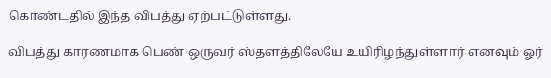கொண்டதில் இந்த விபத்து ஏற்பட்டுள்ளது.

விபத்து காரணமாக பெண் ஒருவர் ஸ்தளத்திலேயே உயிரிழந்துள்ளார் எனவும் ஓர்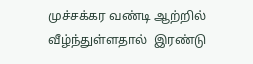முச்சக்கர வண்டி ஆற்றில் வீழ்ந்துள்ளதால்  இரண்டு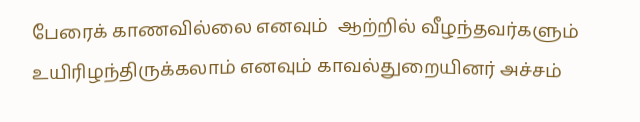பேரைக் காணவில்லை எனவும்  ஆற்றில் வீழந்தவர்களும் உயிரிழந்திருக்கலாம் எனவும் காவல்துறையினர் அச்சம்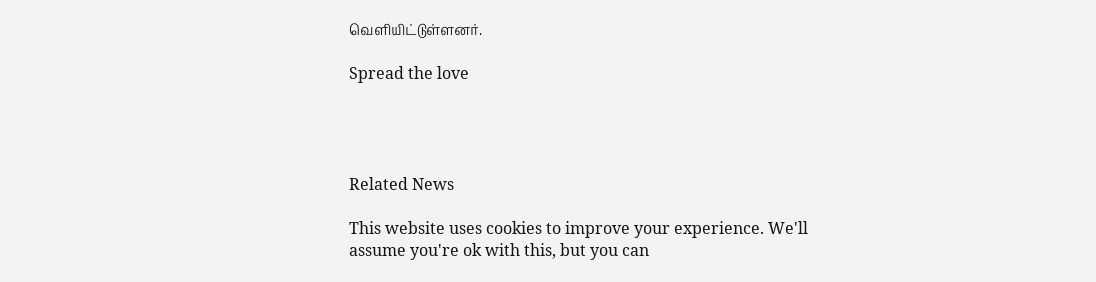வெளியிட்டுள்ளனர்.

Spread the love




Related News

This website uses cookies to improve your experience. We'll assume you're ok with this, but you can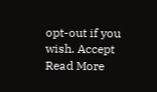opt-out if you wish. Accept Read More